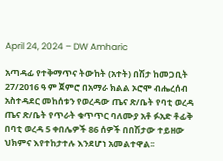April 24, 2024 – DW Amharic

አጣዳፊ የተቅማጥና ትውከት (አተት) በሽታ ከመጋቢት 27/2016 ዓ ም ጀምሮ በአማራ ክልል ኦሮሞ ብሔረሰብ አስተዳደር መከሰቱን የወረዳው ጤና ጽ/ቤት የባቲ ወረዳ ጤና ጽ/ቤት የጥራት ቁጥጥር ባለሙያ አቶ ፉአድ ቶፊቅ በባቲ ወረዳ 5 ቀበሌዎች 86 ሰዎች በበሽታው ተይዘው ህክምና እየተከታተሉ እንደሆነ አመልተዋል፡፡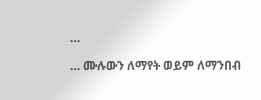…

… ሙሉውን ለማየት ወይም ለማንበብ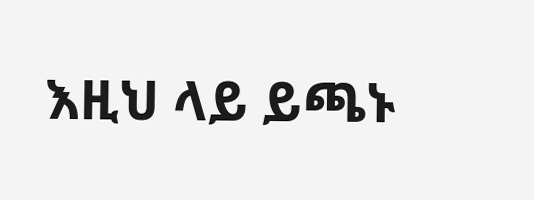እዚህ ላይ ይጫኑ